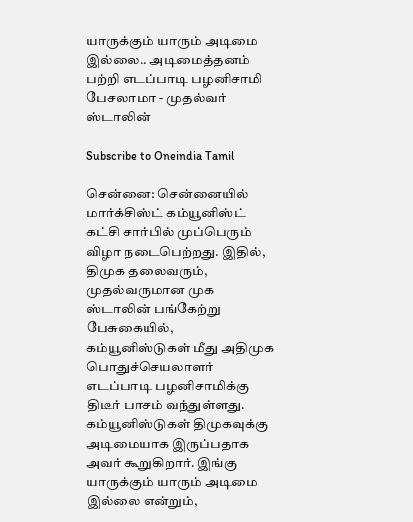யாருக்கும் யாரும் அடிமை இல்லை.. அடிமைத்தனம் பற்றி எடப்பாடி பழனிசாமி பேசலாமா - முதல்வர் ஸ்டாலின்

Subscribe to Oneindia Tamil

சென்னை: சென்னையில் மார்க்சிஸ்ட் கம்யூனிஸ்ட் கட்சி சார்பில் முப்பெரும் விழா நடைபெற்றது. இதில், திமுக தலைவரும், முதல்வருமான முக ஸ்டாலின் பங்கேற்று பேசுகையில், கம்யூனிஸ்டுகள் மீது அதிமுக பொதுச்செயலாளர் எடப்பாடி பழனிசாமிக்கு திடீர் பாசம் வந்துள்ளது. கம்யூனிஸ்டுகள் திமுகவுக்கு அடிமையாக இருப்பதாக அவர் கூறுகிறார். இங்கு யாருக்கும் யாரும் அடிமை இல்லை என்றும்,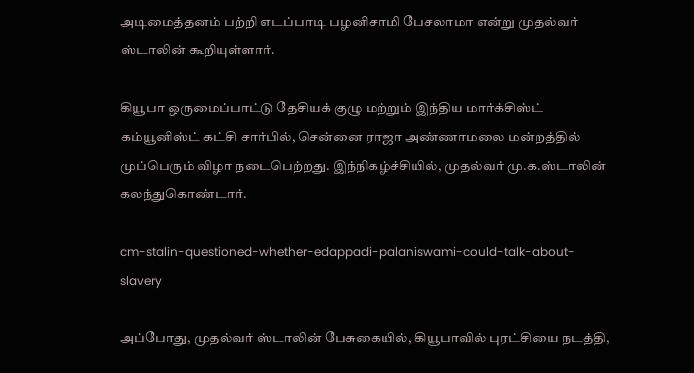அடிமைத்தனம் பற்றி எடப்பாடி பழனிசாமி பேசலாமா என்று முதல்வர் ஸ்டாலின் கூறியுள்ளார்.

கியூபா ஒருமைப்பாட்டு தேசியக் குழு மற்றும் இந்திய மார்க்சிஸ்ட் கம்யூனிஸ்ட் கட்சி சார்பில், சென்னை ராஜா அண்ணாமலை மன்றத்தில் முப்பெரும் விழா நடைபெற்றது. இந்நிகழ்ச்சியில், முதல்வர் மு.க.ஸ்டாலின் கலந்துகொண்டார்.

cm-stalin-questioned-whether-edappadi-palaniswami-could-talk-about-slavery

அப்போது, முதல்வர் ஸ்டாலின் பேசுகையில், கியூபாவில் புரட்சியை நடத்தி,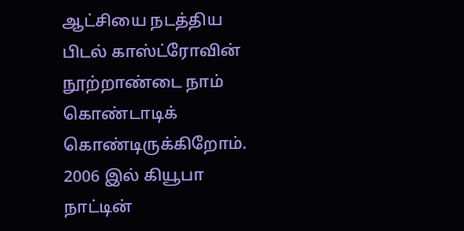ஆட்சியை நடத்திய பிடல் காஸ்ட்ரோவின் நூற்றாண்டை நாம் கொண்டாடிக் கொண்டிருக்கிறோம். 2006 இல் கியூபா நாட்டின்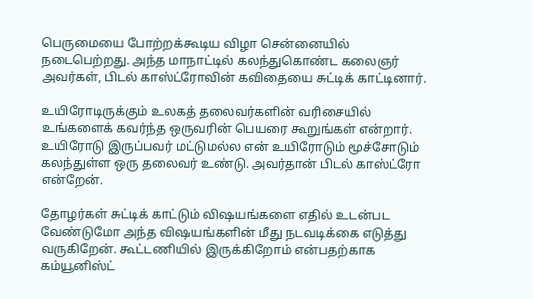பெருமையை போற்றக்கூடிய விழா சென்னையில் நடைபெற்றது. அந்த மாநாட்டில் கலந்துகொண்ட கலைஞர் அவர்கள், பிடல் காஸ்ட்ரோவின் கவிதையை சுட்டிக் காட்டினார்.

உயிரோடிருக்கும் உலகத் தலைவர்களின் வரிசையில் உங்களைக் கவர்ந்த ஒருவரின் பெயரை கூறுங்கள் என்றார். உயிரோடு இருப்பவர் மட்டுமல்ல என் உயிரோடும் மூச்சோடும் கலந்துள்ள ஒரு தலைவர் உண்டு. அவர்தான் பிடல் காஸ்ட்ரோ என்றேன்.

தோழர்கள் சுட்டிக் காட்டும் விஷயங்களை எதில் உடன்பட வேண்டுமோ அந்த விஷயங்களின் மீது நடவடிக்கை எடுத்து வருகிறேன். கூட்டணியில் இருக்கிறோம் என்பதற்காக கம்யூனிஸ்ட்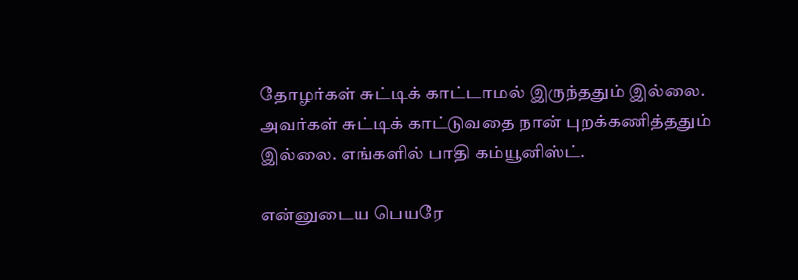தோழர்கள் சுட்டிக் காட்டாமல் இருந்ததும் இல்லை. அவர்கள் சுட்டிக் காட்டுவதை நான் புறக்கணித்ததும் இல்லை. எங்களில் பாதி கம்யூனிஸ்ட்.

என்னுடைய பெயரே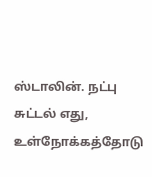ஸ்டாலின். நட்பு சுட்டல் எது, உள்நோக்கத்தோடு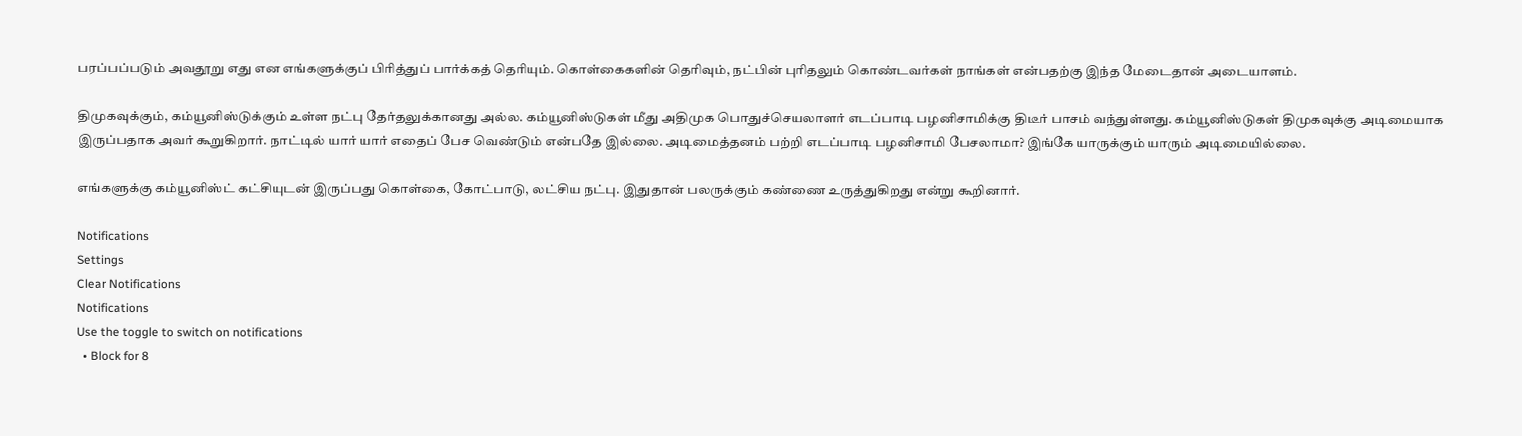பரப்பப்படும் அவதூறு எது என எங்களுக்குப் பிரித்துப் பார்க்கத் தெரியும். கொள்கைகளின் தெரிவும், நட்பின் புரிதலும் கொண்டவர்கள் நாங்கள் என்பதற்கு இந்த மேடைதான் அடையாளம்.

திமுகவுக்கும், கம்யூனிஸ்டுக்கும் உள்ள நட்பு தேர்தலுக்கானது அல்ல. கம்யூனிஸ்டுகள் மீது அதிமுக பொதுச்செயலாளர் எடப்பாடி பழனிசாமிக்கு திடீர் பாசம் வந்துள்ளது. கம்யூனிஸ்டுகள் திமுகவுக்கு அடிமையாக இருப்பதாக அவர் கூறுகிறார். நாட்டில் யார் யார் எதைப் பேச வெண்டும் என்பதே இல்லை. அடிமைத்தனம் பற்றி எடப்பாடி பழனிசாமி பேசலாமா? இங்கே யாருக்கும் யாரும் அடிமையில்லை.

எங்களுக்கு கம்யூனிஸ்ட் கட்சியுடன் இருப்பது கொள்கை, கோட்பாடு, லட்சிய நட்பு. இதுதான் பலருக்கும் கண்ணை உருத்துகிறது என்று கூறினார்.

Notifications
Settings
Clear Notifications
Notifications
Use the toggle to switch on notifications
  • Block for 8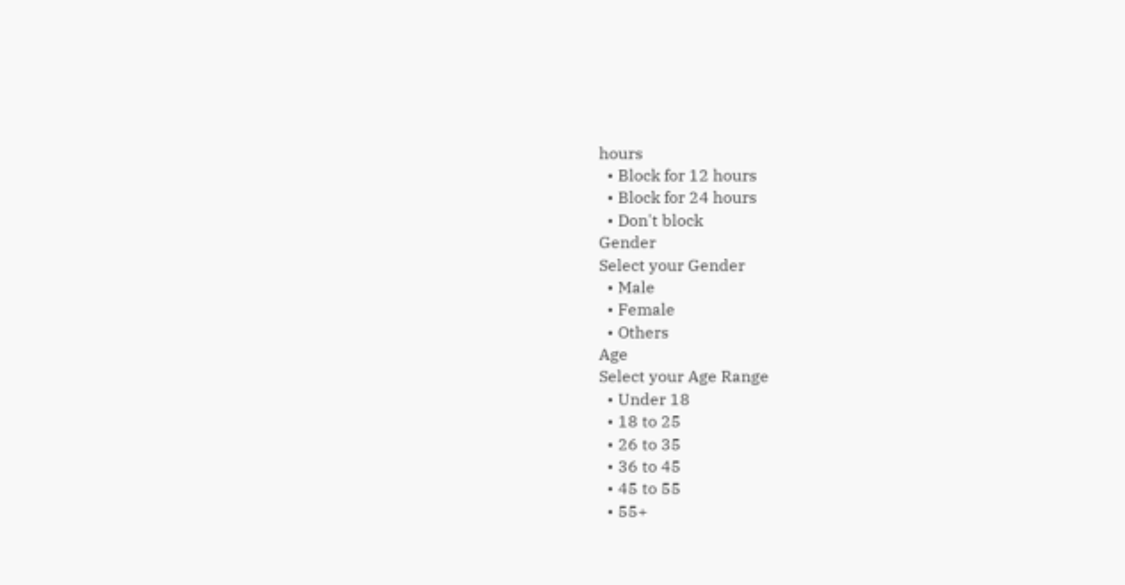hours
  • Block for 12 hours
  • Block for 24 hours
  • Don't block
Gender
Select your Gender
  • Male
  • Female
  • Others
Age
Select your Age Range
  • Under 18
  • 18 to 25
  • 26 to 35
  • 36 to 45
  • 45 to 55
  • 55+